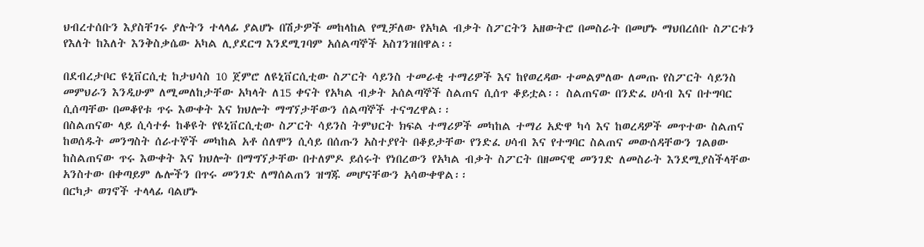ህብረተሰቡን እያስቸገሩ ያሉትን ተላላፊ ያልሆኑ በሽታዎች መከላከል የሚቻለው የአካል ብቃት ስፖርትን አዘውትሮ በመስራት በመሆኑ ማህበረሰቡ ስፖርቱን የእለት ከእለት እንቅስቃሴው አካል ሊያደርግ እንደሚገባም አሰልጣኞች አስገንዝበዋል፡፡

በደብረታቦር ዩኒቨርሲቲ ከታህሳስ 10 ጀምሮ ለዩኒቨርሲቲው ስፖርት ሳይንስ ተመራቂ ተማሪዎች እና ከየወረዳው ተመልምለው ለመጡ የስፖርት ሳይንስ መምህራን እንዲሁም ለሚመለከታቸው አካላት ለ15 ቀናት የአካል ብቃት አሰልጣኞች ስልጠና ሲሰጥ ቆይቷል፡፡ ስልጠናው በንድፈ ሀሳብ እና በተግባር ሲሰጣቸው በመቆየቱ ጥሩ እውቀት እና ክህሎት ማግኘታቸውን ሰልጣኞች ተናግረዋል፡፡
በስልጠናው ላይ ሲሳተፉ ከቆዩት የዩኒቨርሲቲው ስፖርት ሳይንስ ትምህርት ክፍል ተማሪዎች መካከል ተማሪ አድዋ ካሳ እና ከወረዳዎች መጥተው ስልጠና ከወሰዱት መንግስት ሰራተኞች መካከል አቶ ሰለሞን ሲሳይ በሰጡን አስተያየት በቆይታቸው የንድፈ ሀሳብ እና የተግባር ስልጠና መውሰዳቸውን ገልፀው ከስልጠናው ጥሩ እውቀት እና ክህሎት በማግኘታቸው በተለምዶ ይሰሩት የነበረውን የአካል ብቃት ስፖርት በዘመናዊ መንገድ ለመስራት እንደሚያስችላቸው አንስተው በቀጣይም ሌሎችን በጥሩ መንገድ ለማሰልጠን ዝግጁ መሆናቸውን አሳውቀዋል፡፡
በርካታ ወገኖች ተላላፊ ባልሆኑ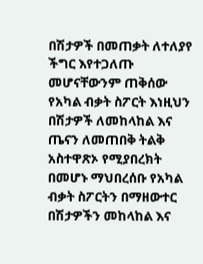በሽታዎች በመጠቃት ለተለያየ ችግር እየተጋለጡ መሆናቸውንም ጠቅሰው የአካል ብቃት ስፖርት እነዚህን በሽታዎች ለመከላከል እና ጤናን ለመጠበቅ ትልቅ አስተዋጽኦ የሚያበረክት በመሆኑ ማህበረሰቡ የአካል ብቃት ስፖርትን በማዘውተር በሽታዎችን መከላከል እና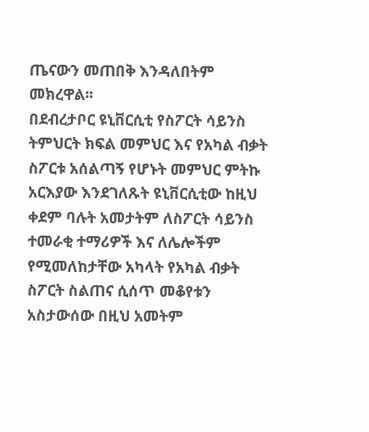ጤናውን መጠበቅ እንዳለበትም መክረዋል፡፡
በደብረታቦር ዩኒቨርሲቲ የስፖርት ሳይንስ ትምህርት ክፍል መምህር እና የአካል ብቃት ስፖርቱ አሰልጣኝ የሆኑት መምህር ምትኩ አርእያው እንደገለጹት ዩኒቨርሲቲው ከዚህ ቀደም ባሉት አመታትም ለስፖርት ሳይንስ ተመራቂ ተማሪዎች እና ለሌሎችም የሚመለከታቸው አካላት የአካል ብቃት ስፖርት ስልጠና ሲሰጥ መቆየቱን አስታውሰው በዚህ አመትም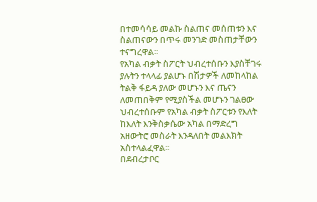በተመሳሳይ መልኩ ስልጠና መሰጠቱን እና ስልጠናውን በጥሩ መንገድ መስጠታቸውን ተናግረዋል፡፡
የአካል ብቃት ስፖርት ህብረተሰቡን እያስቸገሩ ያሉትን ተላላፊ ያልሆኑ በሽታዎች ለመከላከል ትልቅ ፋይዳ ያለው መሆኑን እና ጤናን ለመጠበቅም የሚያስችል መሆኑን ገልፀው ህብረተሰቡም የአካል ብቃት ስፖርቱን የእለት ከእለት እንቅስቃሴው አካል በማድረግ አዘውትሮ መስራት እንዳለበት መልእክት አስተላልፈዋል፡፡
በደብረታቦር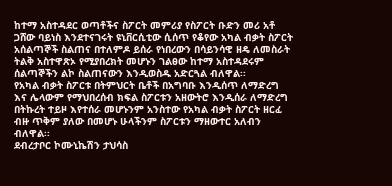ከተማ አስተዳደር ወጣቶችና ስፖርት መምሪያ የስፖርት ቡድን መሪ አቶ ጋሸው ባይነስ እንደተናገሩት ዩኒቨርሲቲው ሲሰጥ የቆየው አካል ብቃት ስፖርት አሰልጣኞች ስልጠና በተለምዶ ይሰራ የነበረውን በሳይንሳዊ ዘዴ ለመስራት ትልቅ አስተዋጽኦ የሚያበረክት መሆኑን ገልፀው ከተማ አስተዳደሩም ሰልጣኞችን ልኮ ስልጠናውን እንዲወስዱ አድርጓል ብለዋል፡፡
የአካል ብቃት ስፖርቱ በትምህርት ቤቶች በአግባቡ እንዲሰጥ ለማድረግ እና ሌላውም የማህበረሰብ ክፍል ስፖርቱን አዘውትሮ እንዲሰራ ለማድረግ በትኩረት ተይዞ እየተሰራ መሆኑንም አንስተው የአካል ብቃት ስፖርት ዘርፈ ብዙ ጥቅም ያለው በመሆኑ ሁላችንም ስፖርቱን ማዘውተር አለብን ብለዋል፡፡
ደብረታቦር ኮሙኒኬሽን ታህሳስ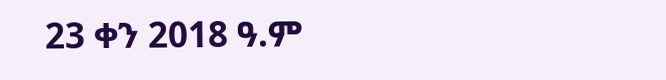23 ቀን 2018 ዓ.ም